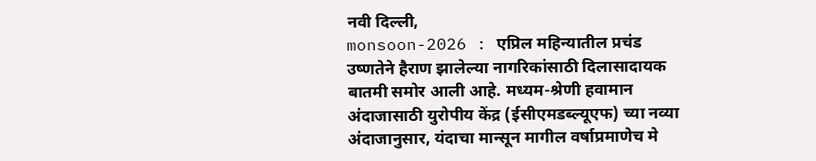नवी दिल्ली,
monsoon-2026 : एप्रिल महिन्यातील प्रचंड उष्णतेने हैराण झालेल्या नागरिकांसाठी दिलासादायक बातमी समोर आली आहे. मध्यम-श्रेणी हवामान अंदाजासाठी युरोपीय केंद्र (ईसीएमडब्ल्यूएफ) च्या नव्या अंदाजानुसार, यंदाचा मान्सून मागील वर्षाप्रमाणेच मे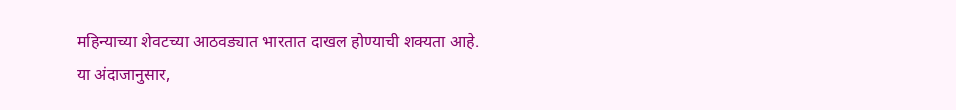महिन्याच्या शेवटच्या आठवड्यात भारतात दाखल होण्याची शक्यता आहे.
या अंदाजानुसार,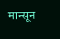मान्सून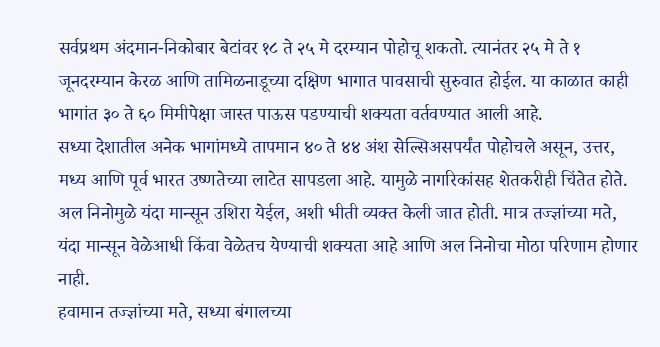सर्वप्रथम अंदमान-निकोबार बेटांवर १८ ते २५ मे दरम्यान पोहोचू शकतो. त्यानंतर २५ मे ते १ जूनदरम्यान केरळ आणि तामिळनाडूच्या दक्षिण भागात पावसाची सुरुवात होईल. या काळात काही भागांत ३० ते ६० मिमीपेक्षा जास्त पाऊस पडण्याची शक्यता वर्तवण्यात आली आहे.
सध्या देशातील अनेक भागांमध्ये तापमान ४० ते ४४ अंश सेल्सिअसपर्यंत पोहोचले असून, उत्तर, मध्य आणि पूर्व भारत उष्णतेच्या लाटेत सापडला आहे. यामुळे नागरिकांसह शेतकरीही चिंतेत होते. अल निनोमुळे यंदा मान्सून उशिरा येईल, अशी भीती व्यक्त केली जात होती. मात्र तज्ज्ञांच्या मते, यंदा मान्सून वेळेआधी किंवा वेळेतच येण्याची शक्यता आहे आणि अल निनोचा मोठा परिणाम होणार नाही.
हवामान तज्ज्ञांच्या मते, सध्या बंगालच्या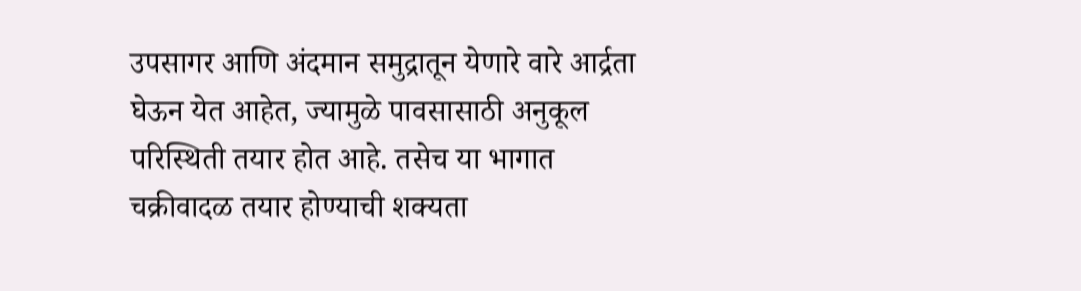उपसागर आणि अंदमान समुद्रातून येणारे वारे आर्द्रता घेऊन येत आहेत, ज्यामुळे पावसासाठी अनुकूल परिस्थिती तयार होत आहे. तसेच या भागात चक्रीवादळ तयार होण्याची शक्यता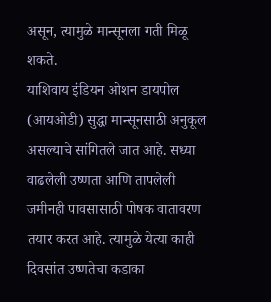असून, त्यामुळे मान्सूनला गती मिळू शकते.
याशिवाय इंडियन ओशन डायपोल (आयओडी) सुद्धा मान्सूनसाठी अनुकूल असल्याचे सांगितले जात आहे. सध्या वाढलेली उष्णता आणि तापलेली जमीनही पावसासाठी पोषक वातावरण तयार करत आहे. त्यामुळे येत्या काही दिवसांत उष्णतेचा कडाका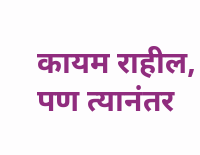कायम राहील, पण त्यानंतर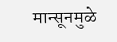मान्सूनमुळे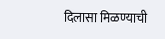दिलासा मिळण्याची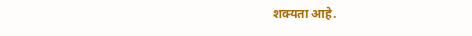शक्यता आहे.